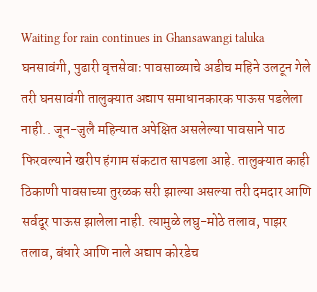Waiting for rain continues in Ghansawangi taluka
घनसावंगी, पुढारी वृत्तसेवाः पावसाळ्याचे अडीच महिने उलटून गेले तरी घनसावंगी तालुक्यात अद्याप समाधानकारक पाऊस पडलेला नाही.. जून-जुलै महिन्यात अपेक्षित असलेल्या पावसाने पाठ फिरवल्याने खरीप हंगाम संकटात सापडला आहे. तालुक्यात काही ठिकाणी पावसाच्या तुरळक सरी झाल्या असल्या तरी दमदार आणि सर्वदूर पाऊस झालेला नाही. त्यामुळे लघु-मोठे तलाव, पाझर तलाव, बंधारे आणि नाले अद्याप कोरडेच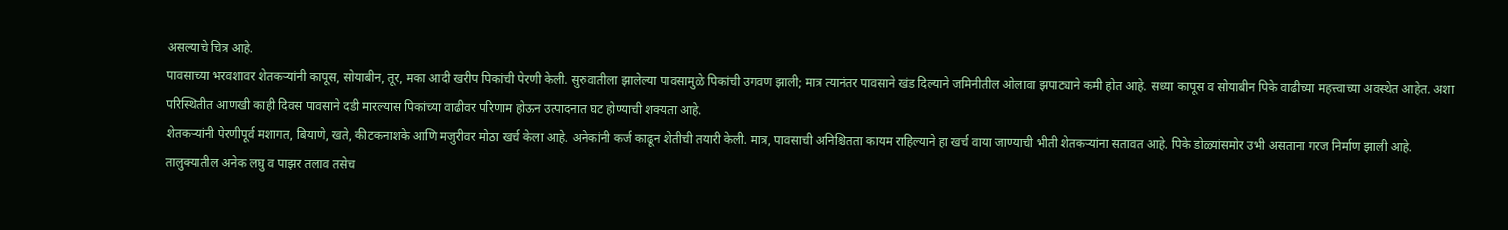असल्याचे चित्र आहे.
पावसाच्या भरवशावर शेतकऱ्यांनी कापूस, सोयाबीन, तूर, मका आदी खरीप पिकांची पेरणी केली. सुरुवातीला झालेल्या पावसामुळे पिकांची उगवण झाली; मात्र त्यानंतर पावसाने खंड दिल्याने जमिनीतील ओलावा झपाट्याने कमी होत आहे. सध्या कापूस व सोयाबीन पिके वाढीच्या महत्त्वाच्या अवस्थेत आहेत. अशा परिस्थितीत आणखी काही दिवस पावसाने दडी मारल्यास पिकांच्या वाढीवर परिणाम होऊन उत्पादनात घट होण्याची शक्यता आहे.
शेतकऱ्यांनी पेरणीपूर्व मशागत, बियाणे, खते, कीटकनाशके आणि मजुरीवर मोठा खर्च केला आहे. अनेकांनी कर्ज काढून शेतीची तयारी केली. मात्र, पावसाची अनिश्चितता कायम राहिल्याने हा खर्च वाया जाण्याची भीती शेतकऱ्यांना सतावत आहे. पिके डोळ्यांसमोर उभी असताना गरज निर्माण झाली आहे.
तालुक्यातील अनेक लघु व पाझर तलाव तसेच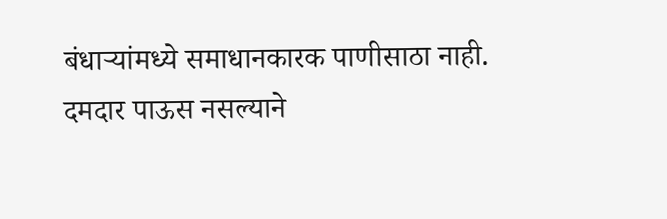बंधाऱ्यांमध्ये समाधानकारक पाणीसाठा नाही. दमदार पाऊस नसल्याने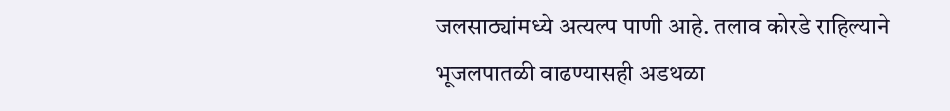जलसाठ्यांमध्ये अत्यल्प पाणी आहे. तलाव कोरडे राहिल्याने भूजलपातळी वाढण्यासही अडथळा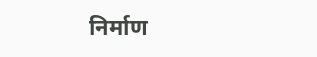निर्माण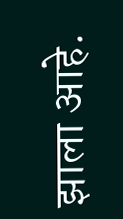झाला आहे.